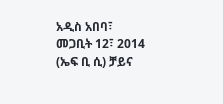አዲስ አበባ፣ መጋቢት 12፣ 2014 (ኤፍ ቢ ሲ) ቻይና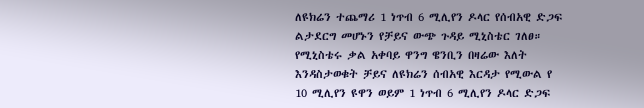ለዩክሬን ተጨማሪ 1 ነጥብ 6 ሚሊየን ዶላር የሰብአዊ ድጋፍ ልታደርግ መሆኑን የቻይና ውጭ ጉዳይ ሚኒስቴር ገለፀ።
የሚኒስቴሩ ቃል አቀባይ ዋንግ ዌንቢን በዛሬው እለት እንዳስታወቁት ቻይና ለዩክሬን ሰብአዊ እርዳታ የሚውል የ 10 ሚሊየን ዩዋን ወይም 1 ነጥብ 6 ሚሊየን ዶላር ድጋፍ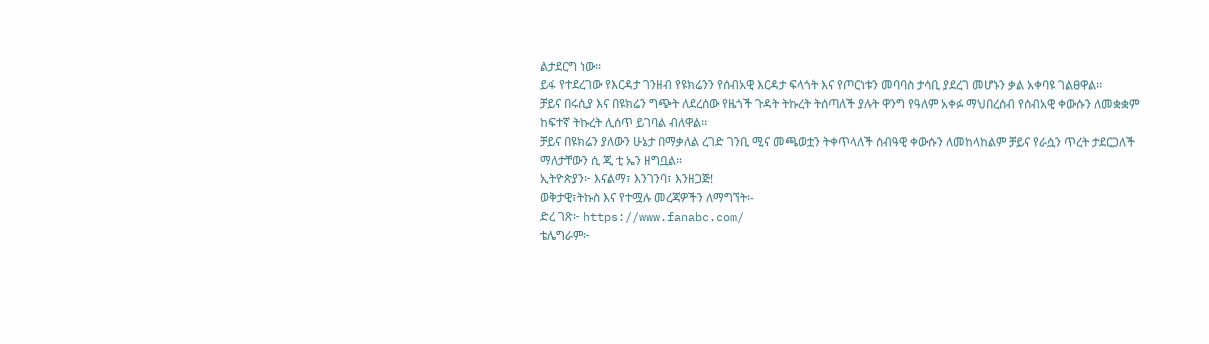ልታደርግ ነው።
ይፋ የተደረገው የእርዳታ ገንዘብ የዩክሬንን የሰብአዊ እርዳታ ፍላጎት እና የጦርነቱን መባባስ ታሳቢ ያደረገ መሆኑን ቃል አቀባዩ ገልፀዋል፡፡
ቻይና በሩሲያ እና በዩክሬን ግጭት ለደረሰው የዜጎች ጉዳት ትኩረት ትሰጣለች ያሉት ዋንግ የዓለም አቀፉ ማህበረሰብ የሰብአዊ ቀውሱን ለመቋቋም ከፍተኛ ትኩረት ሊሰጥ ይገባል ብለዋል፡፡
ቻይና በዩክሬን ያለውን ሁኔታ በማቃለል ረገድ ገንቢ ሚና መጫወቷን ትቀጥላለች ሰብዓዊ ቀውሱን ለመከላከልም ቻይና የራሷን ጥረት ታደርጋለች ማለታቸውን ሲ ጂ ቲ ኤን ዘግቧል።
ኢትዮጵያን፦ እናልማ፣ እንገንባ፣ እንዘጋጅ!
ወቅታዊ፣ትኩስ እና የተሟሉ መረጃዎችን ለማግኘት፡-
ድረ ገጽ፦ https://www.fanabc.com/
ቴሌግራም፦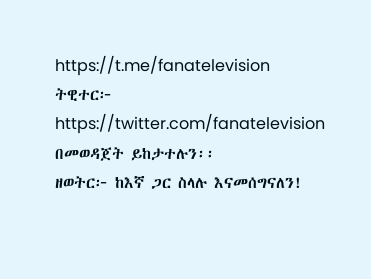https://t.me/fanatelevision
ትዊተር፦ https://twitter.com/fanatelevision በመወዳጀት ይከታተሉን፡፡
ዘወትር፦ ከእኛ ጋር ስላሉ እናመሰግናለን!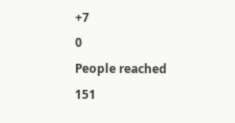+7
0
People reached
151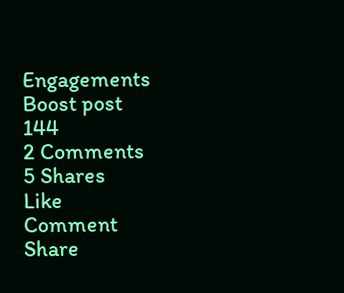Engagements
Boost post
144
2 Comments
5 Shares
Like
Comment
Share